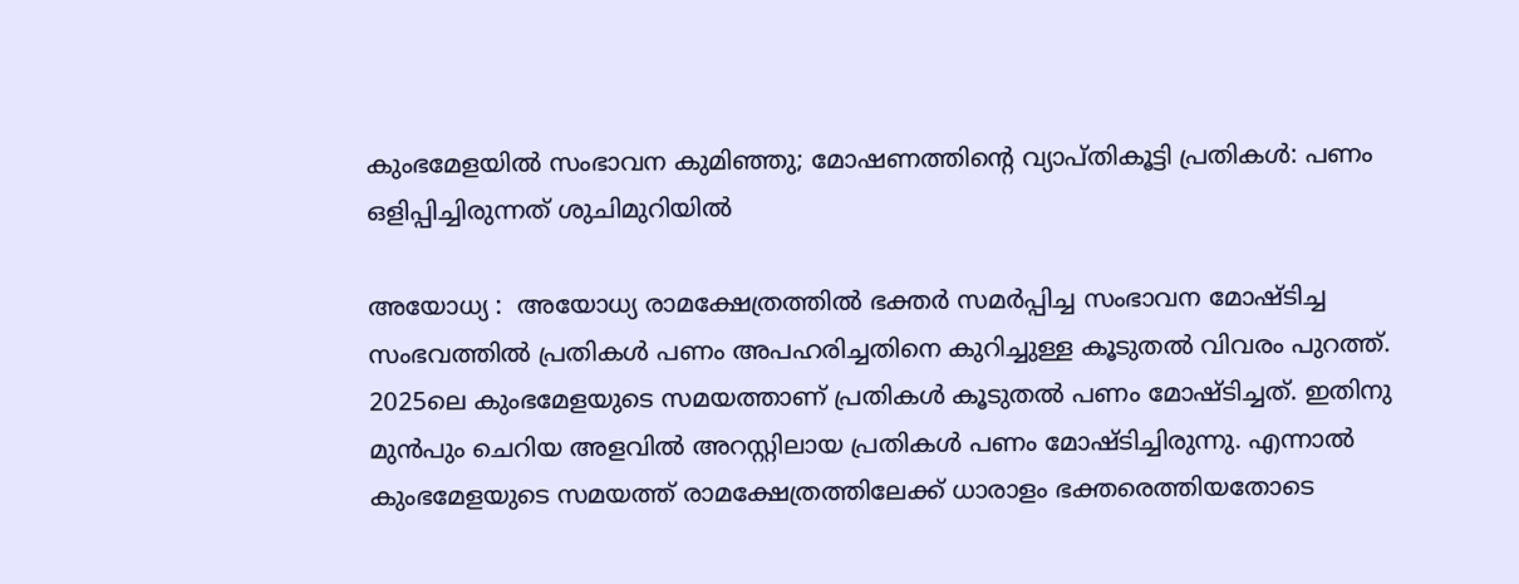കുംഭമേളയില്‍ സംഭാവന കുമിഞ്ഞു; മോഷണത്തിന്റെ വ്യാപ്തികൂട്ടി പ്രതികള്‍: പണം ഒളിപ്പിച്ചിരുന്നത് ശുചിമുറിയില്‍

അയോധ്യ :  അയോധ്യ രാമക്ഷേത്രത്തില്‍ ഭക്തര്‍ സമര്‍പ്പിച്ച സംഭാവന മോഷ്ടിച്ച സംഭവത്തില്‍ പ്രതികള്‍ പണം അപഹരിച്ചതിനെ കുറിച്ചുള്ള കൂടുതല്‍ വിവരം പുറത്ത്. 2025ലെ കുംഭമേളയുടെ സമയത്താണ് പ്രതികള്‍ കൂടുതല്‍ പണം മോഷ്ടിച്ചത്. ഇതിനു മുന്‍പും ചെറിയ അളവില്‍ അറസ്റ്റിലായ പ്രതികള്‍ പണം മോഷ്ടിച്ചിരുന്നു. എന്നാല്‍ കുംഭമേളയുടെ സമയത്ത് രാമക്ഷേത്രത്തിലേക്ക് ധാരാളം ഭക്തരെത്തിയതോടെ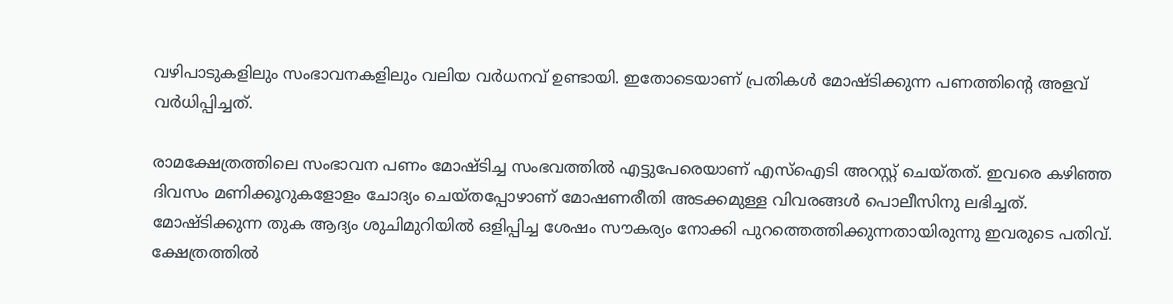വഴിപാടുകളിലും സംഭാവനകളിലും വലിയ വര്‍ധനവ് ഉണ്ടായി. ഇതോടെയാണ് പ്രതികള്‍ മോഷ്ടിക്കുന്ന പണത്തിന്റെ അളവ് വര്‍ധിപ്പിച്ചത്.

രാമക്ഷേത്രത്തിലെ സംഭാവന പണം മോഷ്ടിച്ച സംഭവത്തില്‍ എട്ടുപേരെയാണ് എസ്ഐടി അറസ്റ്റ് ചെയ്തത്. ഇവരെ കഴിഞ്ഞ ദിവസം മണിക്കൂറുകളോളം ചോദ്യം ചെയ്തപ്പോഴാണ് മോഷണരീതി അടക്കമുള്ള വിവരങ്ങള്‍ പൊലീസിനു ലഭിച്ചത്. മോഷ്ടിക്കുന്ന തുക ആദ്യം ശുചിമുറിയില്‍ ഒളിപ്പിച്ച ശേഷം സൗകര്യം നോക്കി പുറത്തെത്തിക്കുന്നതായിരുന്നു ഇവരുടെ പതിവ്. ക്ഷേത്രത്തില്‍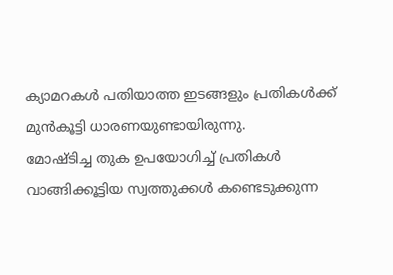ക്യാമറകള്‍ പതിയാത്ത ഇടങ്ങളും പ്രതികള്‍ക്ക് മുന്‍കൂട്ടി ധാരണയുണ്ടായിരുന്നു.
മോഷ്ടിച്ച തുക ഉപയോഗിച്ച് പ്രതികള്‍ വാങ്ങിക്കൂട്ടിയ സ്വത്തുക്കള്‍ കണ്ടെടുക്കുന്ന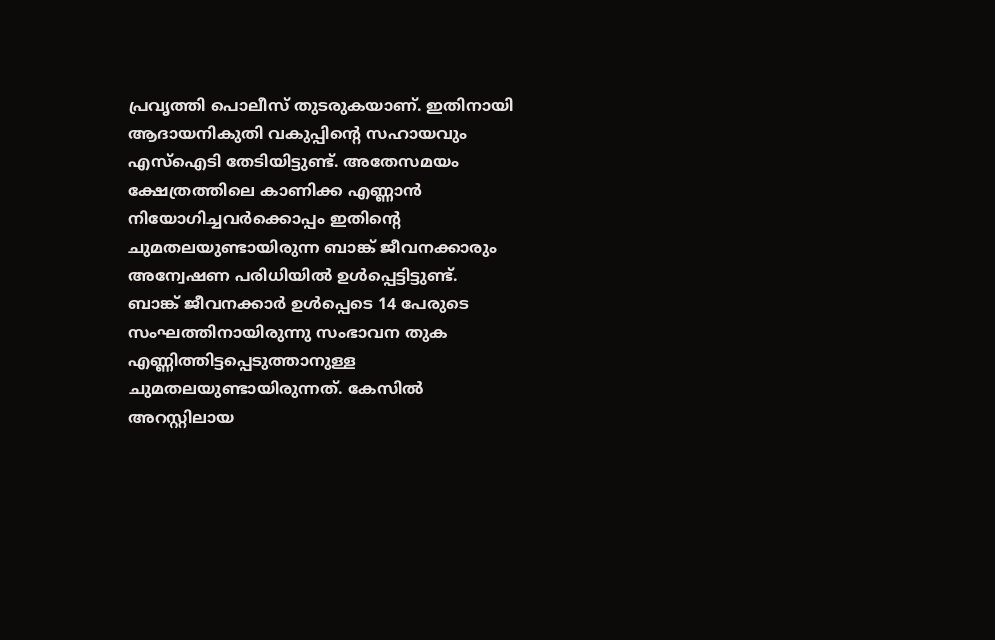പ്രവൃത്തി പൊലീസ് തുടരുകയാണ്. ഇതിനായി ആദായനികുതി വകുപ്പിന്റെ സഹായവും എസ്‌ഐടി തേടിയിട്ടുണ്ട്. അതേസമയം ക്ഷേത്രത്തിലെ കാണിക്ക എണ്ണാന്‍ നിയോഗിച്ചവര്‍ക്കൊപ്പം ഇതിന്റെ ചുമതലയുണ്ടായിരുന്ന ബാങ്ക് ജീവനക്കാരും അന്വേഷണ പരിധിയില്‍ ഉള്‍പ്പെട്ടിട്ടുണ്ട്.
ബാങ്ക് ജീവനക്കാര്‍ ഉള്‍പ്പെടെ 14 പേരുടെ സംഘത്തിനായിരുന്നു സംഭാവന തുക എണ്ണിത്തിട്ടപ്പെടുത്താനുള്ള ചുമതലയുണ്ടായിരുന്നത്. കേസില്‍ അറസ്റ്റിലായ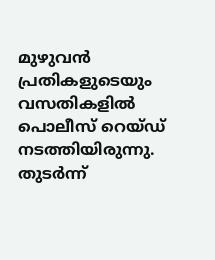മുഴുവന്‍ പ്രതികളുടെയും വസതികളില്‍ പൊലീസ് റെയ്ഡ് നടത്തിയിരുന്നു. തുടര്‍ന്ന്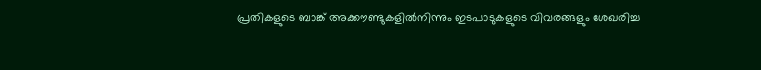പ്രതികളുടെ ബാങ്ക് അക്കൗണ്ടുകളില്‍നിന്നും ഇടപാടുകളുടെ വിവരങ്ങളും ശേഖരിച്ച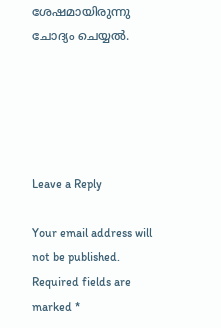ശേഷമായിരുന്നു ചോദ്യം ചെയ്യല്‍.





Leave a Reply

Your email address will not be published. Required fields are marked *